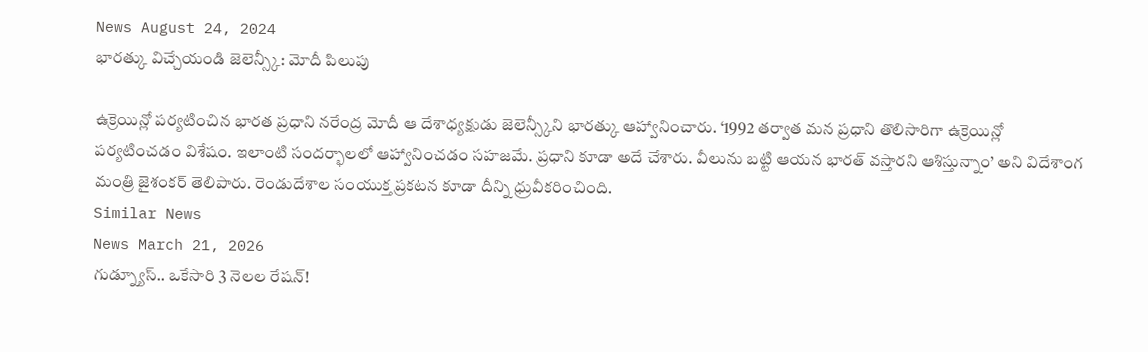News August 24, 2024
భారత్కు విచ్చేయండి జెలెన్స్కీ: మోదీ పిలుపు

ఉక్రెయిన్లో పర్యటించిన భారత ప్రధాని నరేంద్ర మోదీ ఆ దేశాధ్యక్షుడు జెలెన్స్కీని భారత్కు ఆహ్వానించారు. ‘1992 తర్వాత మన ప్రధాని తొలిసారిగా ఉక్రెయిన్లో పర్యటించడం విశేషం. ఇలాంటి సందర్భాలలో ఆహ్వానించడం సహజమే. ప్రధాని కూడా అదే చేశారు. వీలును బట్టి ఆయన భారత్ వస్తారని ఆశిస్తున్నాం’ అని విదేశాంగ మంత్రి జైశంకర్ తెలిపారు. రెండుదేశాల సంయుక్త ప్రకటన కూడా దీన్ని ధ్రువీకరించింది.
Similar News
News March 21, 2026
గుడ్న్యూస్.. ఒకేసారి 3 నెలల రేషన్!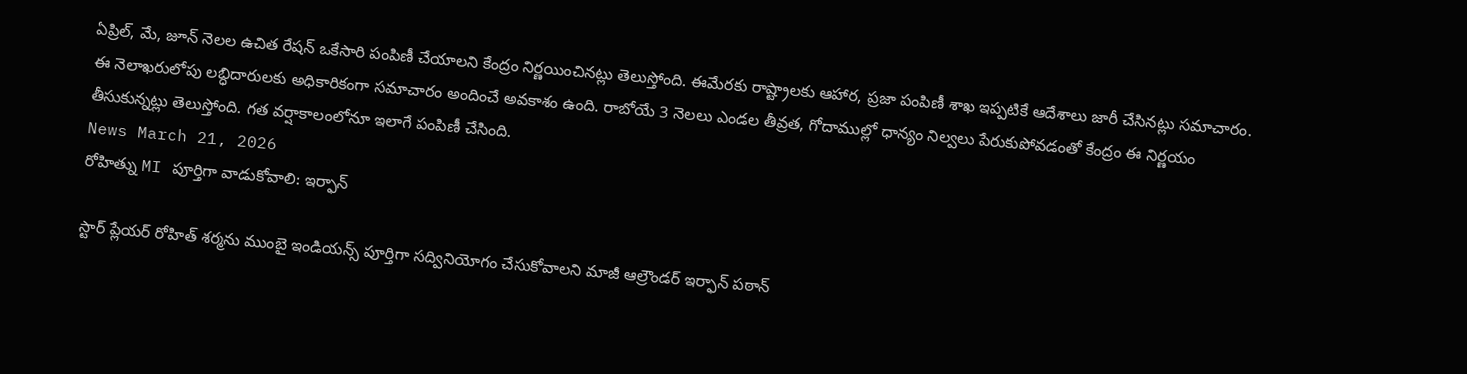ఏప్రిల్, మే, జూన్ నెలల ఉచిత రేషన్ ఒకేసారి పంపిణీ చేయాలని కేంద్రం నిర్ణయించినట్లు తెలుస్తోంది. ఈమేరకు రాష్ట్రాలకు ఆహార, ప్రజా పంపిణీ శాఖ ఇప్పటికే ఆదేశాలు జారీ చేసినట్లు సమాచారం. ఈ నెలాఖరులోపు లబ్ధిదారులకు అధికారికంగా సమాచారం అందించే అవకాశం ఉంది. రాబోయే 3 నెలలు ఎండల తీవ్రత, గోదాముల్లో ధాన్యం నిల్వలు పేరుకుపోవడంతో కేంద్రం ఈ నిర్ణయం తీసుకున్నట్లు తెలుస్తోంది. గత వర్షాకాలంలోనూ ఇలాగే పంపిణీ చేసింది.
News March 21, 2026
రోహిత్ను MI పూర్తిగా వాడుకోవాలి: ఇర్ఫాన్

స్టార్ ప్లేయర్ రోహిత్ శర్మను ముంబై ఇండియన్స్ పూర్తిగా సద్వినియోగం చేసుకోవాలని మాజీ ఆల్రౌండర్ ఇర్ఫాన్ పఠాన్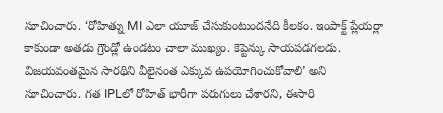సూచించారు. ‘రోహిత్ను MI ఎలా యూజ్ చేసుకుంటుందనేది కీలకం. ఇంపాక్ట్ ప్లేయర్లా కాకుండా అతడు గ్రౌండ్లో ఉండటం చాలా ముఖ్యం. కెప్టెన్కు సాయపడగలడు. విజయవంతమైన సారథిని వీలైనంత ఎక్కువ ఉపయోగించుకోవాలి’ అని సూచించారు. గత IPLలో రోహిత్ భారీగా పరుగులు చేశారని, ఈసారి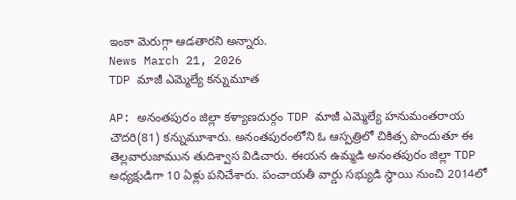ఇంకా మెరుగ్గా ఆడతారని అన్నారు.
News March 21, 2026
TDP మాజీ ఎమ్మెల్యే కన్నుమూత

AP: అనంతపురం జిల్లా కళ్యాణదుర్గం TDP మాజీ ఎమ్మెల్యే హనుమంతరాయ చౌదరి(81) కన్నుమూశారు. అనంతపురంలోని ఓ ఆస్పత్రిలో చికిత్స పొందుతూ ఈ తెల్లవారుజామున తుదిశ్వాస విడిచారు. ఈయన ఉమ్మడి అనంతపురం జిల్లా TDP అధ్యక్షుడిగా 10 ఏళ్లు పనిచేశారు. పంచాయతీ వార్డు సభ్యుడి స్థాయి నుంచి 2014లో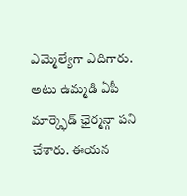ఎమ్మెల్యేగా ఎదిగారు. అటు ఉమ్మడి ఏపీ మార్క్ఫెడ్ ఛైర్మన్గా పని చేశారు. ఈయన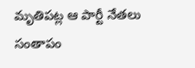మృతిపట్ల ఆ పార్టీ నేతలు సంతాపం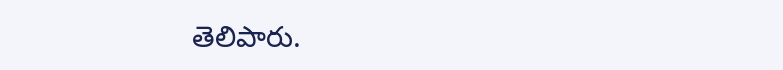తెలిపారు.